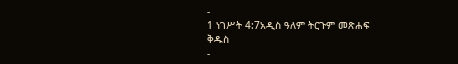-
1 ነገሥት 4:7አዲስ ዓለም ትርጉም መጽሐፍ ቅዱስ
-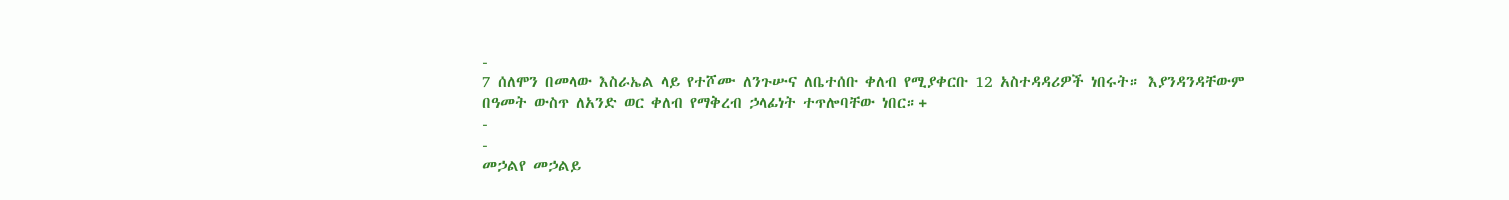-
7 ሰለሞን በመላው እስራኤል ላይ የተሾሙ ለንጉሡና ለቤተሰቡ ቀለብ የሚያቀርቡ 12 አስተዳዳሪዎች ነበሩት። እያንዳንዳቸውም በዓመት ውስጥ ለአንድ ወር ቀለብ የማቅረብ ኃላፊነት ተጥሎባቸው ነበር።+
-
-
መኃልየ መኃልይ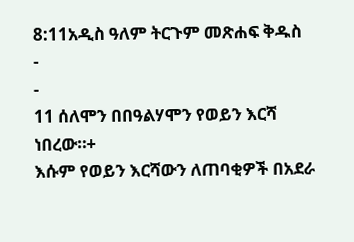8:11አዲስ ዓለም ትርጉም መጽሐፍ ቅዱስ
-
-
11 ሰለሞን በበዓልሃሞን የወይን እርሻ ነበረው።+
እሱም የወይን እርሻውን ለጠባቂዎች በአደራ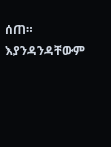ሰጠ።
እያንዳንዳቸውም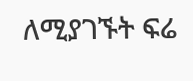ለሚያገኙት ፍሬ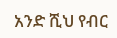አንድ ሺህ የብር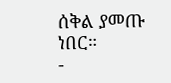ሰቅል ያመጡ ነበር።
-